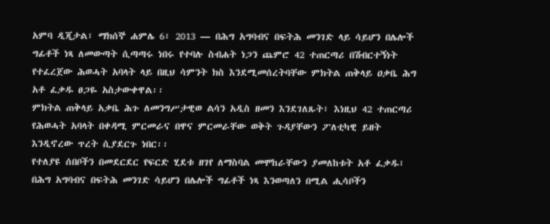አምባ ዲጂታል፣ ማክሰኞ ሐምሌ 6፣ 2013 ― በሕግ አግባብና በፍትሕ መንገድ ላይ ሳይሆን በሌሎች ግፊቶች ነጻ ለመውጣት ሲጣጣሩ ነበሩ የተባሉ ስብሐት ነጋን ጨምሮ 42 ተጠርጣሪ በሽብርተኝነት የተፈረጀው ሕወሓት አባላት ላይ በዚህ ሳምንት ክስ እንደሚመሰረትባቸው ምክትል ጠቅላይ ዐቃቤ ሕግ አቶ ፈቃዱ ፀጋዬ አስታውቀዋል፡፡
ምክትል ጠቅላይ አቃቤ ሕጉ ለመንግሥታዊወ ልሳን አዲስ ዘመን እንደገለጹት፣ እነዚህ 42 ተጠርጣሪ የሕወሓት አባላት በቀዳሚ ምርመራና በዋና ምርመራቸው ወቅት ጉዳያቸውን ፖለቲካዊ ይዘት እንዲኖረው ጥረት ሲያደርጉ ነበር፡፡
የተለያዩ ሰበቦችን በመደርደር የፍርድ ሂደቱ ዘገየ ለማስባል መሞከራቸውን ያመለከቱት አቶ ፈቃዱ፣ በሕግ አግባብና በፍትሕ መንገድ ሳይሆን በሌሎች ግፊቶች ነጻ እንወጣለን በሚል ሒሳቦችን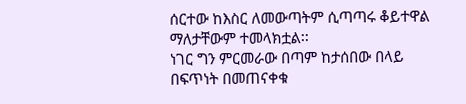ሰርተው ከእስር ለመውጣትም ሲጣጣሩ ቆይተዋል ማለታቸውም ተመላክቷል፡፡
ነገር ግን ምርመራው በጣም ከታሰበው በላይ በፍጥነት በመጠናቀቁ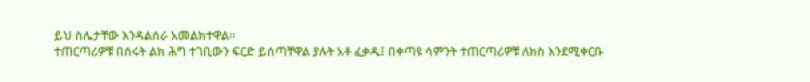ይህ ስሌታቸው እንዳልሰራ አመልክተዋል፡፡
ተጠርጣሪዎቹ በሰሩት ልክ ሕግ ተገቢውን ፍርድ ይሰጣቸዋል ያሉት አቶ ፈቃዱ፤ በቀጣዩ ሳምንት ተጠርጣሪዎቹ ለክስ እንደሚቀርቡ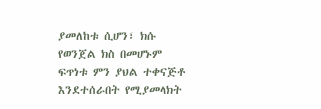ያመለከቱ ሲሆን፣ ክሱ የወንጀል ክስ በመሆኑም ፍጥነቱ ምን ያህል ተቀናጅቶ እንደተሰራበት የሚያመላክት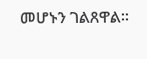መሆኑን ገልጸዋል፡፡